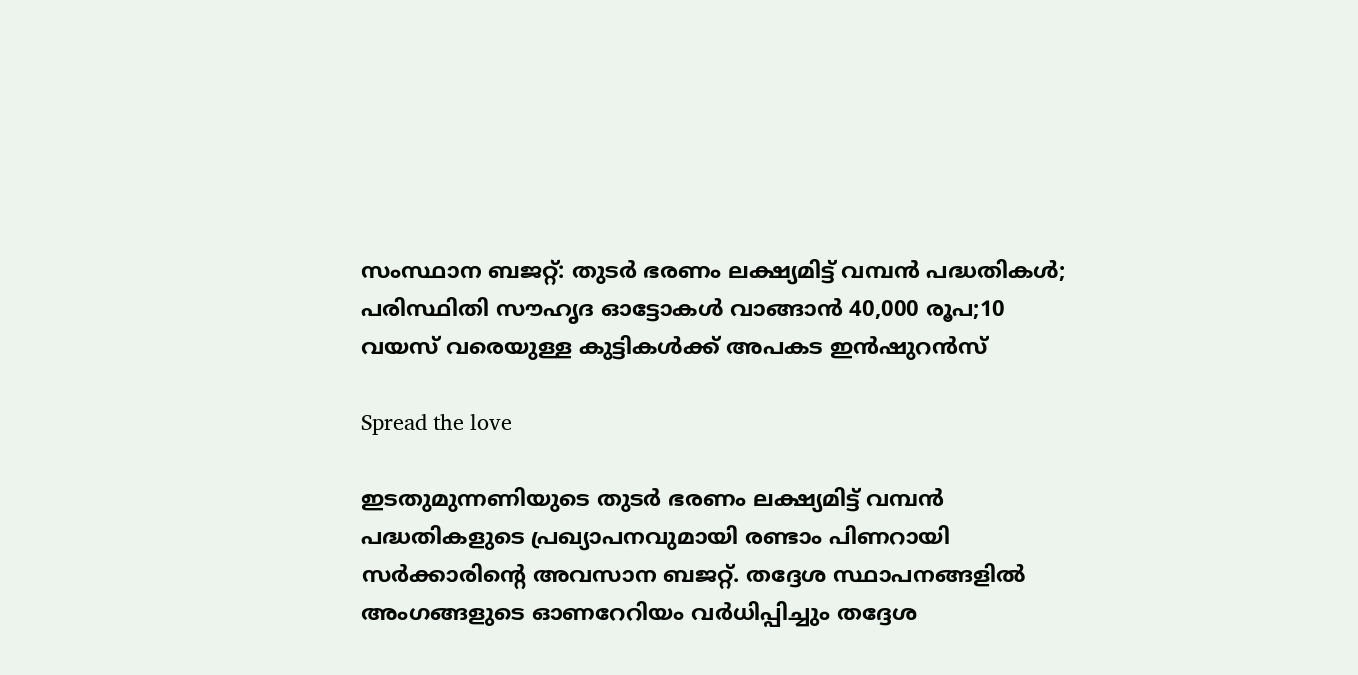സംസ്ഥാന ബജറ്റ്: തുടര്‍ ഭരണം ലക്ഷ്യമിട്ട് വമ്പൻ പദ്ധതികള്‍; പരിസ്ഥിതി സൗഹൃദ ഓട്ടോകള്‍ വാങ്ങാൻ 40,000 രൂപ;10 വയസ് വരെയുള്ള കുട്ടികള്‍ക്ക് അപകട ഇൻഷുറൻസ്

Spread the love

ഇടതുമുന്നണിയുടെ തുടർ ഭരണം ലക്ഷ്യമിട്ട് വമ്പൻ പദ്ധതികളുടെ പ്രഖ്യാപനവുമായി രണ്ടാം പിണറായി സർക്കാരിന്റെ അവസാന ബജറ്റ്. തദ്ദേശ സ്ഥാപനങ്ങളില്‍ അംഗങ്ങളുടെ ഓണറേറിയം വര്‍ധിപ്പിച്ചും തദ്ദേശ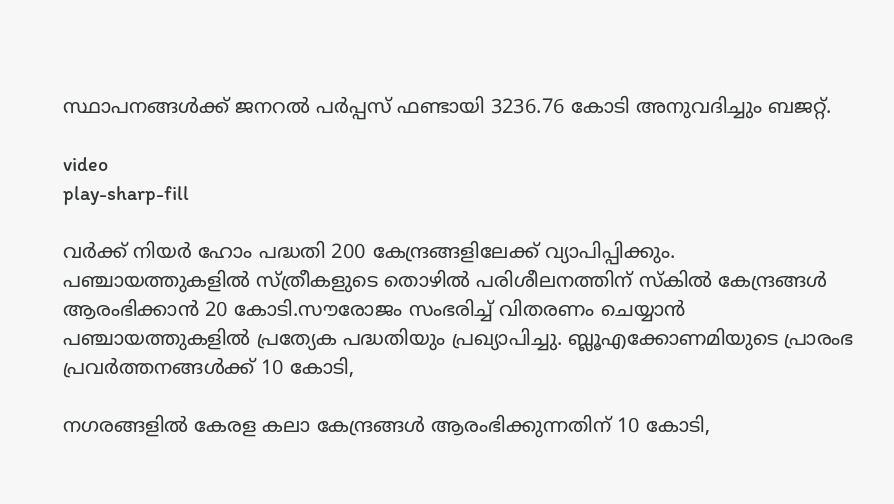സ്ഥാപനങ്ങള്‍ക്ക് ജനറല്‍ പര്‍പ്പസ് ഫണ്ടായി 3236.76 കോടി അനുവദിച്ചും ബജറ്റ്.

video
play-sharp-fill

വർക്ക് നിയർ ഹോം പദ്ധതി 200 കേന്ദ്രങ്ങളിലേക്ക് വ്യാപിപ്പിക്കും. പഞ്ചായത്തുകളില്‍ സ്ത്രീകളുടെ തൊഴില്‍ പരിശീലനത്തിന് സ്കില്‍ കേന്ദ്രങ്ങള്‍ ആരംഭിക്കാൻ 20 കോടി.സൗരോജം സംഭരിച്ച്‌ വിതരണം ചെയ്യാൻ പഞ്ചായത്തുകളില്‍ പ്രത്യേക പദ്ധതിയും പ്രഖ്യാപിച്ചു. ബ്ലൂഎക്കോണമിയുടെ പ്രാരംഭ പ്രവര്‍ത്തനങ്ങള്‍ക്ക് 10 കോടി,

നഗരങ്ങളില്‍ കേരള കലാ കേന്ദ്രങ്ങള്‍ ആരംഭിക്കുന്നതിന് 10 കോടി,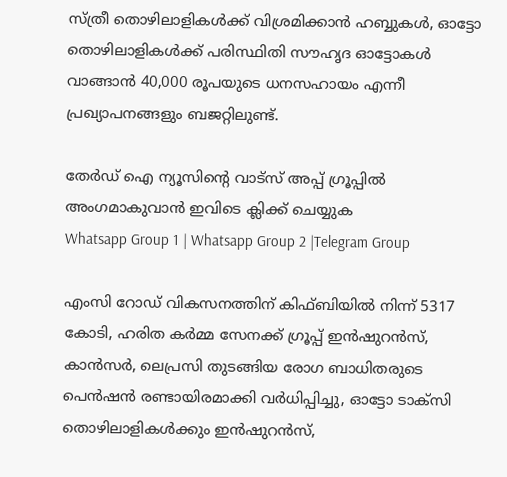സ്ത്രീ തൊഴിലാളികള്‍ക്ക് വിശ്രമിക്കാൻ ഹബ്ബുകള്‍, ഓട്ടോ തൊഴിലാളികള്‍ക്ക് പരിസ്ഥിതി സൗഹൃദ ഓട്ടോകള്‍ വാങ്ങാൻ 40,000 രൂപയുടെ ധനസഹായം എന്നീ പ്രഖ്യാപനങ്ങളും ബജറ്റിലുണ്ട്.

തേർഡ് ഐ ന്യൂസിന്റെ വാട്സ് അപ്പ് ഗ്രൂപ്പിൽ അംഗമാകുവാൻ ഇവിടെ ക്ലിക്ക് ചെയ്യുക
Whatsapp Group 1 | Whatsapp Group 2 |Telegram Group

എംസി റോഡ് വികസനത്തിന് കിഫ്ബിയില്‍ നിന്ന് 5317 കോടി, ഹരിത കര്‍മ്മ സേനക്ക് ഗ്രൂപ്പ് ഇൻഷുറന്‍സ്, കാൻസർ, ലെപ്രസി തുടങ്ങിയ രോഗ ബാധിതരുടെ പെൻഷൻ രണ്ടായിരമാക്കി വര്‍ധിപ്പിച്ചു, ഓട്ടോ ടാക്സി തൊഴിലാളികള്‍ക്കും ഇൻഷുറൻസ്,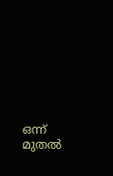ഒന്ന് മുതല്‍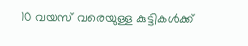10 വയസ് വരെയുള്ള കുട്ടികള്‍ക്ക്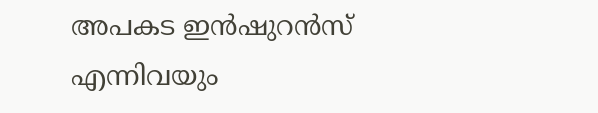അപകട ഇൻഷുറൻസ് എന്നിവയും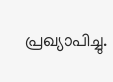പ്രഖ്യാപിച്ചു.